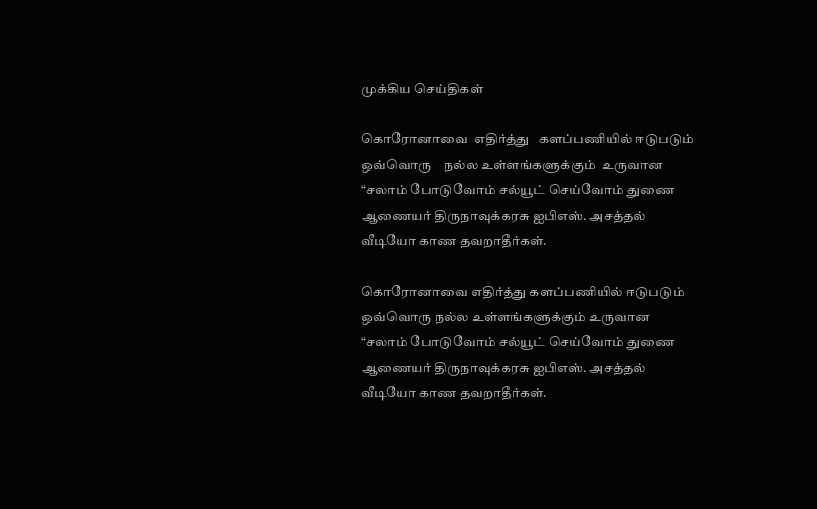முக்கிய செய்திகள்

கொரோனாவை  எதிர்த்து   களப்பணியில் ஈடுபடும் ஒவ்வொரு    நல்ல உள்ளங்களுக்கும்  உருவான  “சலாம் போடுவோம் சல்யூட் செய்வோம் துணை ஆணையர் திருநாவுக்கரசு ஐபிஎஸ். அசத்தல்  வீடியோ காண தவறாதீர்கள்.

கொரோனாவை எதிர்த்து களப்பணியில் ஈடுபடும் ஒவ்வொரு நல்ல உள்ளங்களுக்கும் உருவான “சலாம் போடுவோம் சல்யூட் செய்வோம் துணை ஆணையர் திருநாவுக்கரசு ஐபிஎஸ். அசத்தல் வீடியோ காண தவறாதீர்கள்.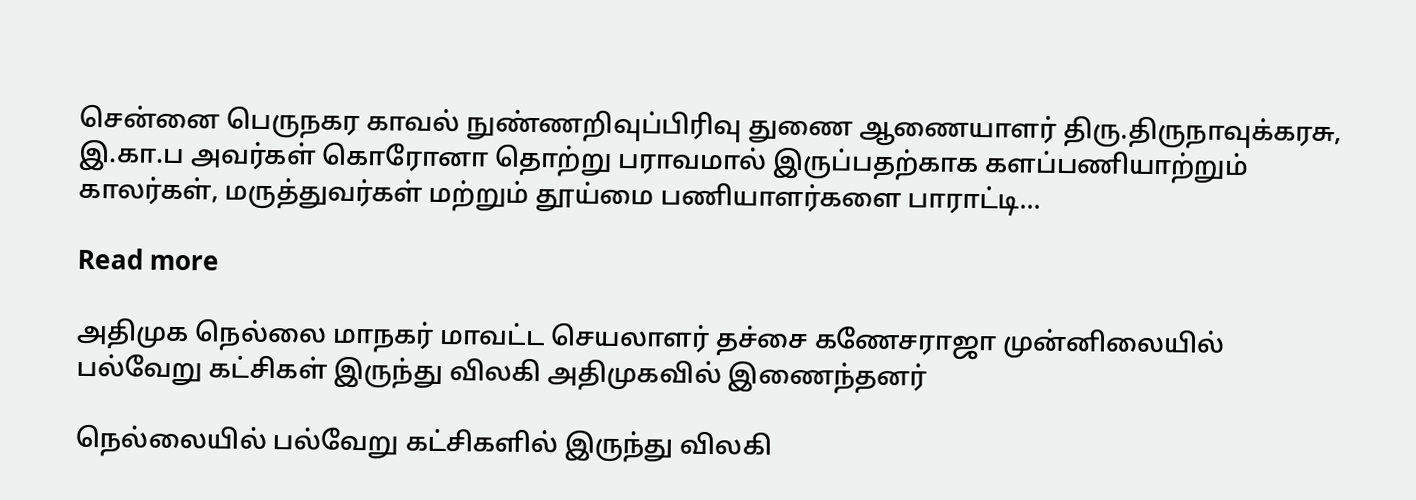சென்னை பெருநகர காவல் நுண்ணறிவுப்பிரிவு துணை ஆணையாளர் திரு.திருநாவுக்கரசு, இ.கா.ப அவர்கள் கொரோனா தொற்று பராவமால் இருப்பதற்காக களப்பணியாற்றும் காலர்கள், மருத்துவர்கள் மற்றும் தூய்மை பணியாளர்களை பாராட்டி...

Read more

அதிமுக நெல்லை மாநகர் மாவட்ட செயலாளர் தச்சை கணேசராஜா முன்னிலையில் பல்வேறு கட்சிகள் இருந்து விலகி அதிமுகவில் இணைந்தனர்

நெல்லையில் பல்வேறு கட்சிகளில் இருந்து விலகி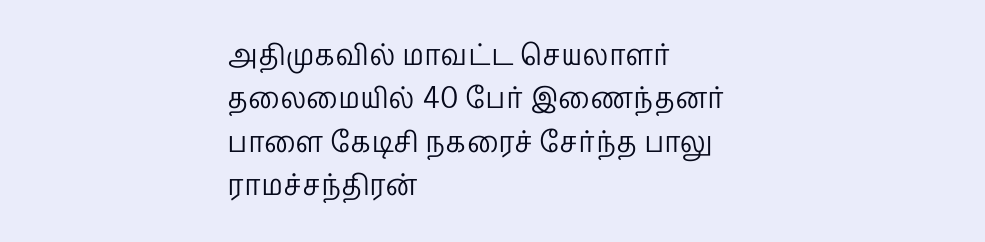அதிமுகவில் மாவட்ட செயலாளர் தலைமையில் 40 பேர் இணைந்தனர் பாளை கேடிசி நகரைச் சேர்ந்த பாலு ராமச்சந்திரன்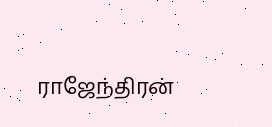ராஜேந்திரன்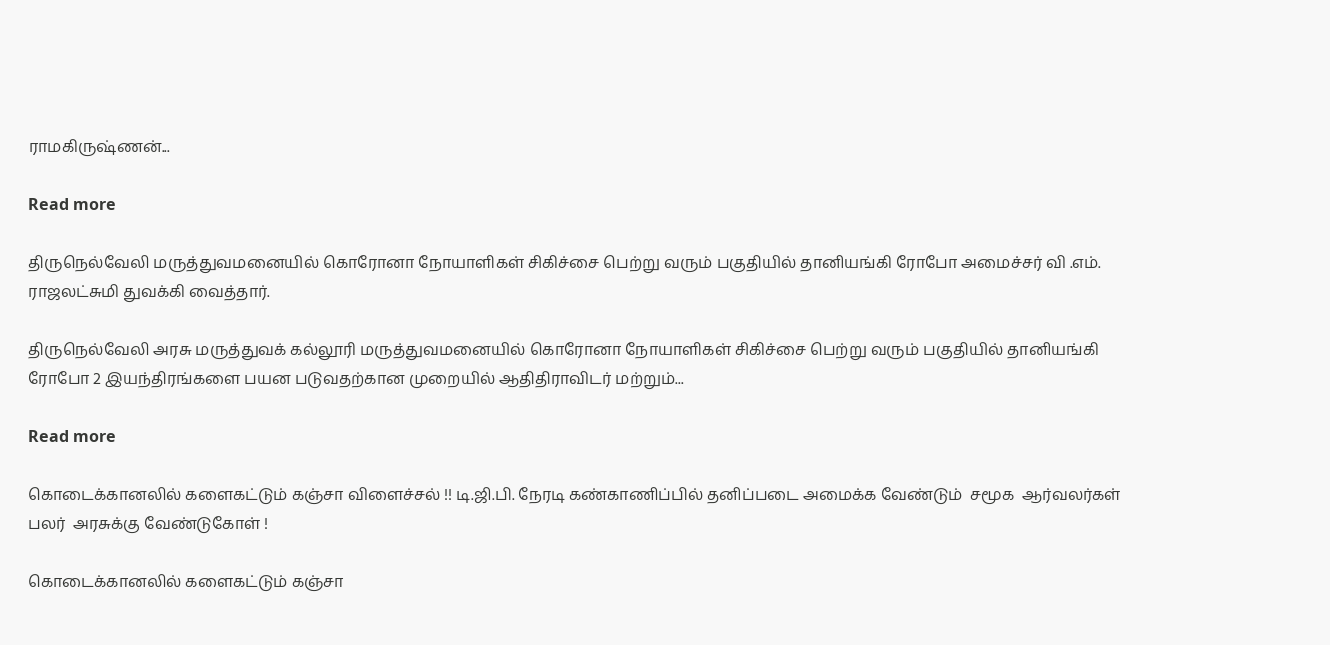ராமகிருஷ்ணன்...

Read more

திருநெல்வேலி மருத்துவமனையில் கொரோனா நோயாளிகள் சிகிச்சை பெற்று வரும் பகுதியில் தானியங்கி ரோபோ அமைச்சர் வி .எம். ராஜலட்சுமி துவக்கி வைத்தார்.

திருநெல்வேலி அரசு மருத்துவக் கல்லூரி மருத்துவமனையில் கொரோனா நோயாளிகள் சிகிச்சை பெற்று வரும் பகுதியில் தானியங்கி ரோபோ 2 இயந்திரங்களை பயன படுவதற்கான முறையில் ஆதிதிராவிடர் மற்றும்...

Read more

கொடைக்கானலில் களைகட்டும் கஞ்சா விளைச்சல் !! டி.ஜி.பி. நேரடி கண்காணிப்பில் தனிப்படை அமைக்க வேண்டும்  சமூக  ஆர்வலர்கள் பலர்  அரசுக்கு வேண்டுகோள் !

கொடைக்கானலில் களைகட்டும் கஞ்சா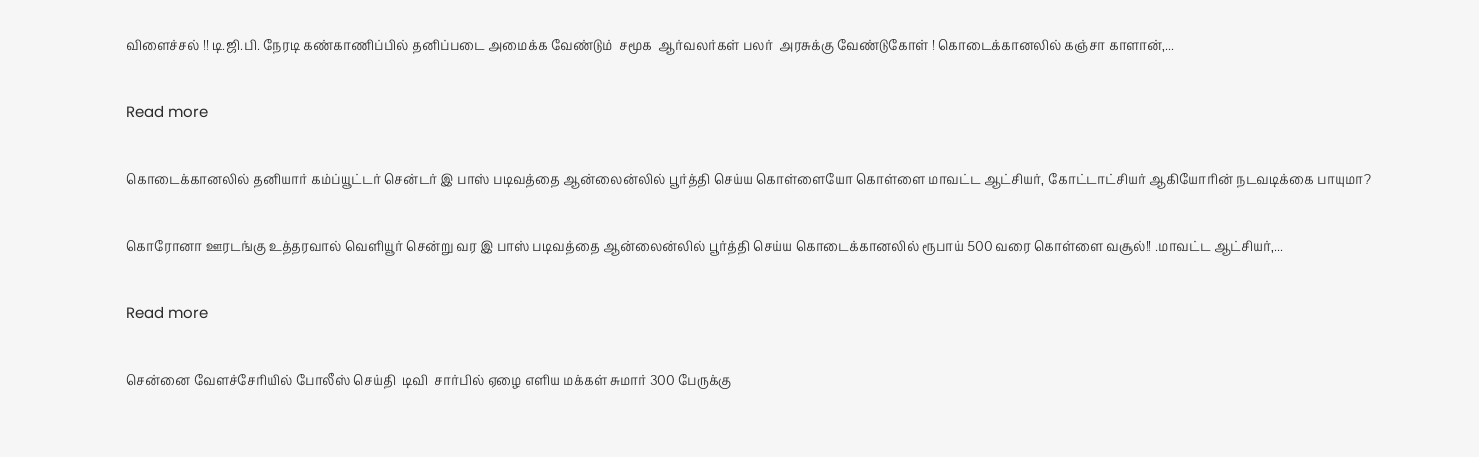விளைச்சல் !! டி.ஜி.பி. நேரடி கண்காணிப்பில் தனிப்படை அமைக்க வேண்டும்  சமூக  ஆர்வலர்கள் பலர்  அரசுக்கு வேண்டுகோள் ! கொடைக்கானலில் கஞ்சா காளான்,...

Read more

கொடைக்கானலில் தனியார் கம்ப்யூட்டர் சென்டர் இ பாஸ் படிவத்தை ஆன்லைன்லில் பூர்த்தி செய்ய கொள்ளையோ கொள்ளை மாவட்ட ஆட்சியர், கோட்டாட்சியர் ஆகியோரின் நடவடிக்கை பாயுமா?

கொரோனா ஊரடங்கு உத்தரவால் வெளியூர் சென்று வர இ பாஸ் படிவத்தை ஆன்லைன்லில் பூர்த்தி செய்ய கொடைக்கானலில் ரூபாய் 500 வரை கொள்ளை வசூல்!! .மாவட்ட ஆட்சியர்,...

Read more

சென்னை வேளச்சேரியில் போலீஸ் செய்தி  டிவி  சார்பில் ஏழை எளிய மக்கள் சுமார் 300 பேருக்கு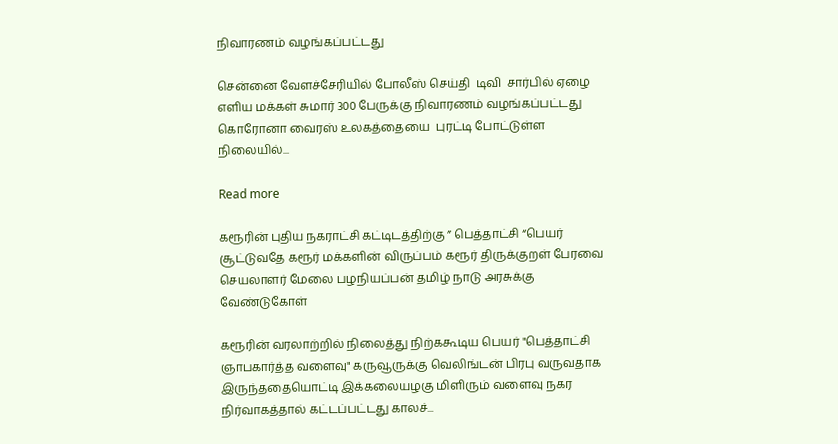நிவாரணம் வழங்கப்பட்டது

சென்னை வேளச்சேரியில் போலீஸ் செய்தி  டிவி  சார்பில் ஏழை எளிய மக்கள் சுமார் 300 பேருக்கு நிவாரணம் வழங்கப்பட்டது கொரோனா வைரஸ் உலகத்தையை  புரட்டி போட்டுள்ள நிலையில்...

Read more

கரூரின் புதிய நகராட்சி கட்டிடத்திற்கு ” பெத்தாட்சி “பெயர் சூட்டுவதே கரூர் மக்களின் விருப்பம் கரூர் திருக்குறள் பேரவை செயலாளர் மேலை பழநியப்பன் தமிழ் நாடு அரசுக்கு வேண்டுகோள்

கரூரின் வரலாற்றில் நிலைத்து நிற்ககூடிய பெயர் "பெத்தாட்சி ஞாபகார்த்த வளைவு" கருவூருக்கு வெலிங்டன் பிரபு வருவதாக இருந்ததையொட்டி இக்கலையழகு மிளிரும் வளைவு நகர நிர்வாகத்தால் கட்டப்பட்டது காலச்...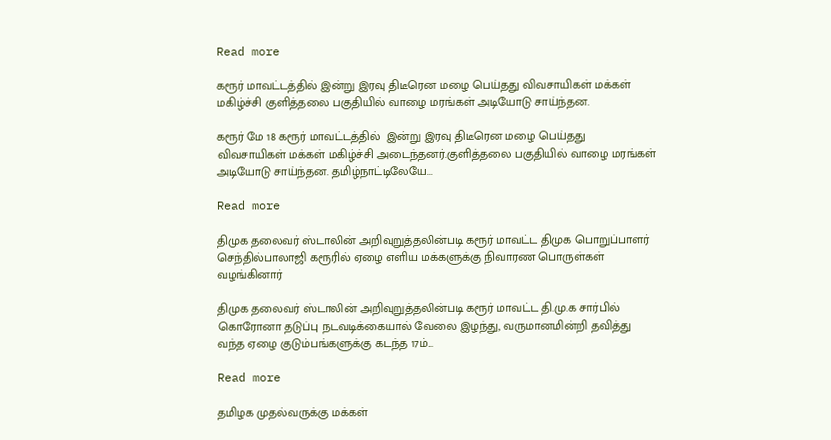Read more

கரூர் மாவட்டத்தில் இன்று இரவு திடீரென மழை பெய்தது விவசாயிகள் மக்கள் மகிழ்ச்சி குளித்தலை பகுதியில் வாழை மரங்கள் அடியோடு சாய்ந்தன.

கரூர் மே 18 கரூர் மாவட்டத்தில்  இன்று இரவு திடீரென மழை பெய்தது விவசாயிகள் மக்கள் மகிழ்ச்சி அடைந்தனர்.குளித்தலை பகுதியில் வாழை மரங்கள் அடியோடு சாய்ந்தன. தமிழ்நாட்டிலேயே...

Read more

திமுக தலைவர் ஸ்டாலின் அறிவுறுத்தலின்படி கரூர் மாவட்ட திமுக பொறுப்பாளர் செந்தில்பாலாஜி கரூரில் ஏழை எளிய மக்களுக்கு நிவாரண பொருள்கள் வழங்கினார்

திமுக தலைவர் ஸ்டாலின் அறிவுறுத்தலின்படி கரூர் மாவட்ட தி.மு.க சார்பில் கொரோனா தடுப்பு நடவடிக்கையால் வேலை இழந்து, வருமானமின்றி தவித்து வந்த ஏழை குடும்பங்களுக்கு கடந்த 17ம்...

Read more

தமிழக முதல்வருக்கு மக்கள்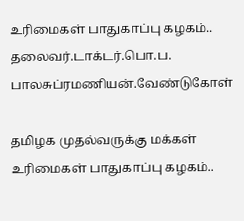உரிமைகள் பாதுகாப்பு கழகம்.. தலைவர்.டாக்டர்.பொ.ப. பாலசுப்ரமணியன்.வேண்டுகோள்

தமிழக முதல்வருக்கு மக்கள் உரிமைகள் பாதுகாப்பு கழகம்..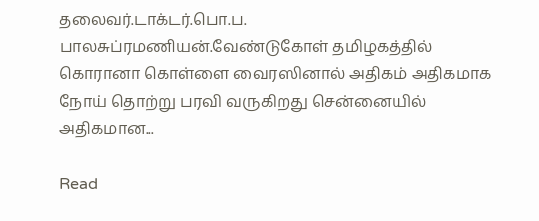தலைவர்.டாக்டர்.பொ.ப. பாலசுப்ரமணியன்.வேண்டுகோள் தமிழகத்தில் கொரானா கொள்ளை வைரஸினால் அதிகம் அதிகமாக நோய் தொற்று பரவி வருகிறது சென்னையில் அதிகமான...

Read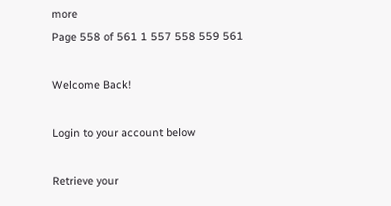more
Page 558 of 561 1 557 558 559 561

Welcome Back!

Login to your account below

Retrieve your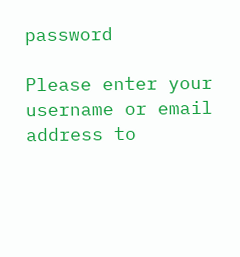password

Please enter your username or email address to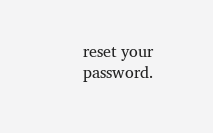reset your password.